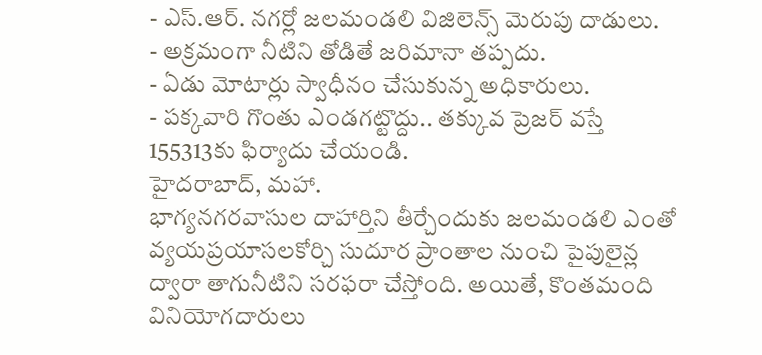- ఎస్.ఆర్. నగర్లో జలమండలి విజిలెన్స్ మెరుపు దాడులు.
- అక్రమంగా నీటిని తోడితే జరిమానా తప్పదు.
- ఏడు మోటార్లు స్వాధీనం చేసుకున్న అధికారులు.
- పక్కవారి గొంతు ఎండగట్టొద్దు.. తక్కువ ప్రెజర్ వస్తే 155313కు ఫిర్యాదు చేయండి.
హైదరాబాద్, మహా.
భాగ్యనగరవాసుల దాహార్తిని తీర్చేందుకు జలమండలి ఎంతో వ్యయప్రయాసలకోర్చి సుదూర ప్రాంతాల నుంచి పైపులైన్ల ద్వారా తాగునీటిని సరఫరా చేస్తోంది. అయితే, కొంతమంది వినియోగదారులు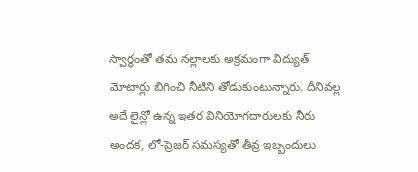స్వార్థంతో తమ నల్లాలకు అక్రమంగా విద్యుత్ మోటార్లు బిగించి నీటిని తోడుకుంటున్నారు. దీనివల్ల అదే లైన్లో ఉన్న ఇతర వినియోగదారులకు నీరు అందక, లో-ప్రెజర్ సమస్యతో తీవ్ర ఇబ్బందులు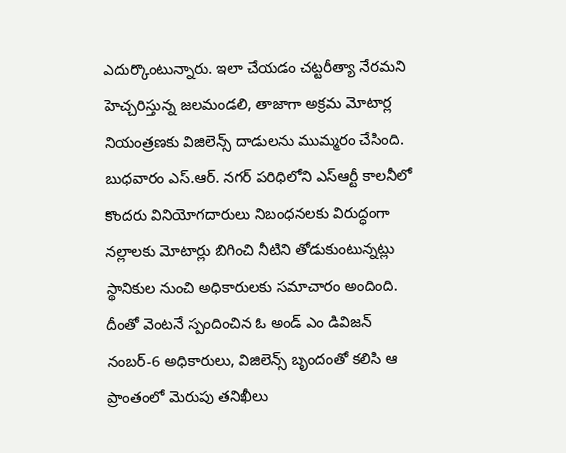ఎదుర్కొంటున్నారు. ఇలా చేయడం చట్టరీత్యా నేరమని హెచ్చరిస్తున్న జలమండలి, తాజాగా అక్రమ మోటార్ల నియంత్రణకు విజిలెన్స్ దాడులను ముమ్మరం చేసింది.
బుధవారం ఎస్.ఆర్. నగర్ పరిధిలోని ఎస్ఆర్టీ కాలనీలో కొందరు వినియోగదారులు నిబంధనలకు విరుద్ధంగా నల్లాలకు మోటార్లు బిగించి నీటిని తోడుకుంటున్నట్లు స్థానికుల నుంచి అధికారులకు సమాచారం అందింది. దీంతో వెంటనే స్పందించిన ఓ అండ్ ఎం డివిజన్ నంబర్-6 అధికారులు, విజిలెన్స్ బృందంతో కలిసి ఆ ప్రాంతంలో మెరుపు తనిఖీలు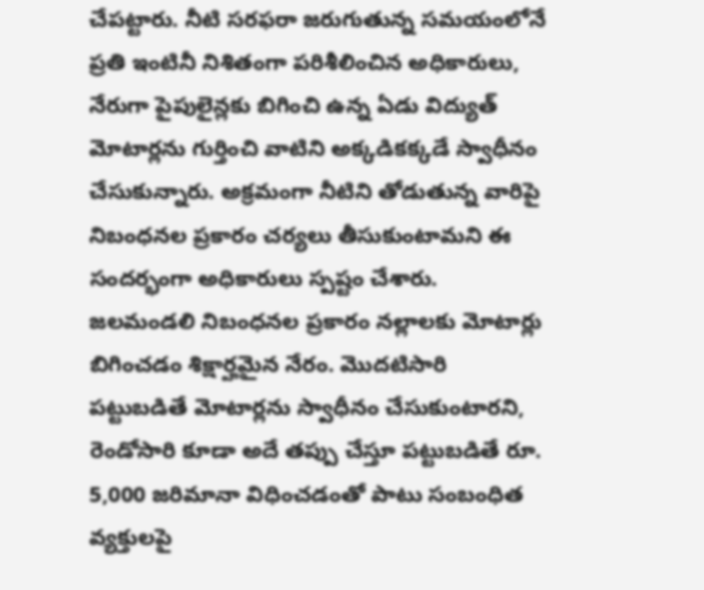చేపట్టారు. నీటి సరఫరా జరుగుతున్న సమయంలోనే ప్రతి ఇంటినీ నిశితంగా పరిశీలించిన అధికారులు, నేరుగా పైపులైన్లకు బిగించి ఉన్న ఏడు విద్యుత్ మోటార్లను గుర్తించి వాటిని అక్కడికక్కడే స్వాధీనం చేసుకున్నారు. అక్రమంగా నీటిని తోడుతున్న వారిపై నిబంధనల ప్రకారం చర్యలు తీసుకుంటామని ఈ సందర్భంగా అధికారులు స్పష్టం చేశారు.
జలమండలి నిబంధనల ప్రకారం నల్లాలకు మోటార్లు బిగించడం శిక్షార్హమైన నేరం. మొదటిసారి పట్టుబడితే మోటార్లను స్వాధీనం చేసుకుంటారని, రెండోసారి కూడా అదే తప్పు చేస్తూ పట్టుబడితే రూ. 5,000 జరిమానా విధించడంతో పాటు సంబంధిత వ్యక్తులపై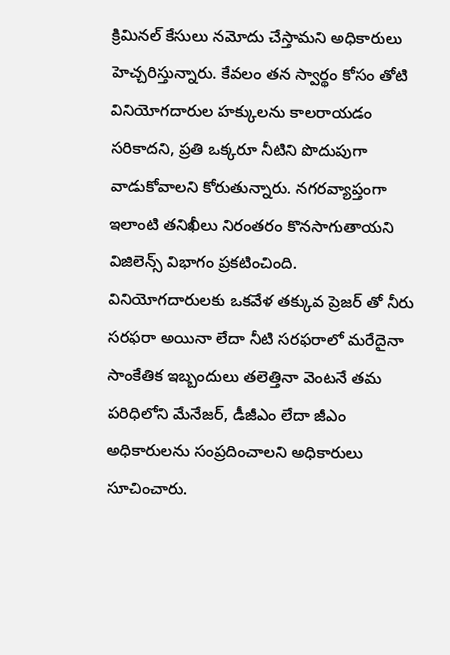క్రిమినల్ కేసులు నమోదు చేస్తామని అధికారులు హెచ్చరిస్తున్నారు. కేవలం తన స్వార్థం కోసం తోటి వినియోగదారుల హక్కులను కాలరాయడం సరికాదని, ప్రతి ఒక్కరూ నీటిని పొదుపుగా వాడుకోవాలని కోరుతున్నారు. నగరవ్యాప్తంగా ఇలాంటి తనిఖీలు నిరంతరం కొనసాగుతాయని విజిలెన్స్ విభాగం ప్రకటించింది.
వినియోగదారులకు ఒకవేళ తక్కువ ప్రెజర్ తో నీరు సరఫరా అయినా లేదా నీటి సరఫరాలో మరేదైనా సాంకేతిక ఇబ్బందులు తలెత్తినా వెంటనే తమ పరిధిలోని మేనేజర్, డీజీఎం లేదా జీఎం అధికారులను సంప్రదించాలని అధికారులు సూచించారు.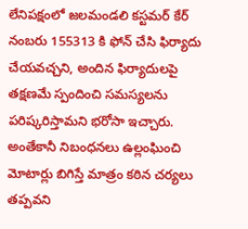లేనిపక్షంలో జలమండలి కస్టమర్ కేర్ నంబరు 155313 కి ఫోన్ చేసి ఫిర్యాదు చేయవచ్చని, అందిన ఫిర్యాదులపై తక్షణమే స్పందించి సమస్యలను పరిష్కరిస్తామని భరోసా ఇచ్చారు. అంతేకానీ నిబంధనలు ఉల్లంఘించి మోటార్లు బిగిస్తే మాత్రం కఠిన చర్యలు తప్పవని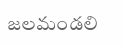జలమండలి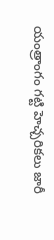యంత్రాంగం గట్టి హెచ్చరికలు జారీ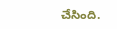చేసింది.